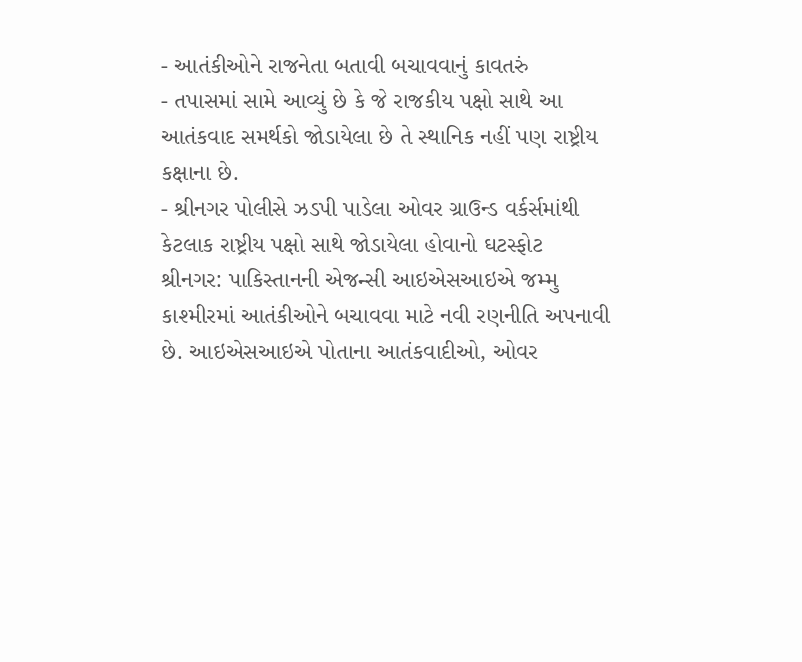- આતંકીઓને રાજનેતા બતાવી બચાવવાનું કાવતરું
- તપાસમાં સામે આવ્યું છે કે જે રાજકીય પક્ષો સાથે આ આતંકવાદ સમર્થકો જોડાયેલા છે તે સ્થાનિક નહીં પણ રાષ્ટ્રીય કક્ષાના છે.
- શ્રીનગર પોલીસે ઝડપી પાડેલા ઓવર ગ્રાઉન્ડ વર્કર્સમાંથી કેટલાક રાષ્ટ્રીય પક્ષો સાથે જોડાયેલા હોવાનો ઘટસ્ફોટ
શ્રીનગર: પાકિસ્તાનની એજન્સી આઇએસઆઇએ જમ્મુ કાશ્મીરમાં આતંકીઓને બચાવવા માટે નવી રણનીતિ અપનાવી છે. આઇએસઆઇએ પોતાના આતંકવાદીઓ, ઓવર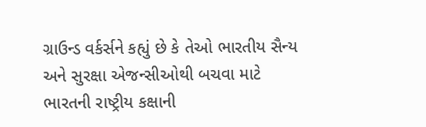ગ્રાઉન્ડ વર્કર્સને કહ્યું છે કે તેઓ ભારતીય સૈન્ય અને સુરક્ષા એજન્સીઓથી બચવા માટે ભારતની રાષ્ટ્રીય કક્ષાની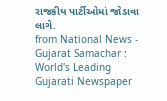રાજકીય પાર્ટીઓમાં જોડાવા લાગે.
from National News - Gujarat Samachar : World's Leading Gujarati Newspaper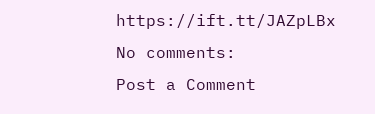https://ift.tt/JAZpLBx
No comments:
Post a Comment